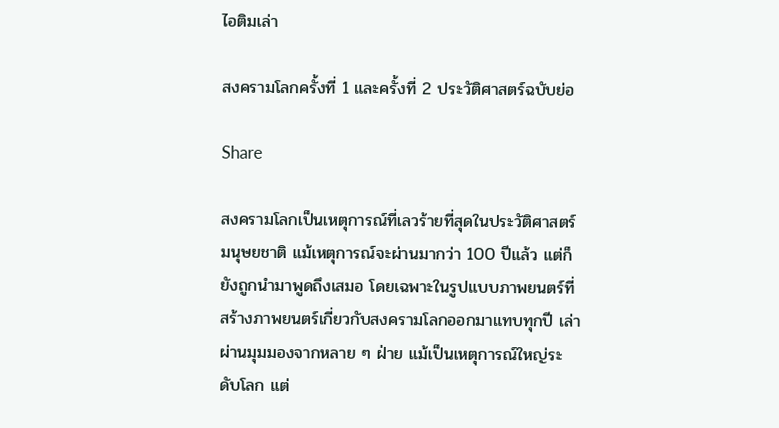ไอติมเล่า

สงครามโลกครั้งที่ 1 และครั้งที่ 2 ประวัติศาสตร์ฉบับย่อ

Share

สงครามโลกเป็นเหตุการณ์ที่เลวร้ายที่สุดในประวัติศาสตร์มนุษยชาติ แม้เหตุการณ์จะผ่านมากว่า 100 ปีแล้ว แต่ก็ยังถูกนำมาพูดถึงเสมอ โดยเฉพาะในรูปแบบภาพยนตร์ที่สร้างภาพยนตร์เกี่ยวกับสงครามโลกออกมาแทบทุกปี เล่าผ่านมุมมองจากหลาย ๆ ฝ่าย แม้เป็นเหตุการณ์ใหญ่ระดับโลก แต่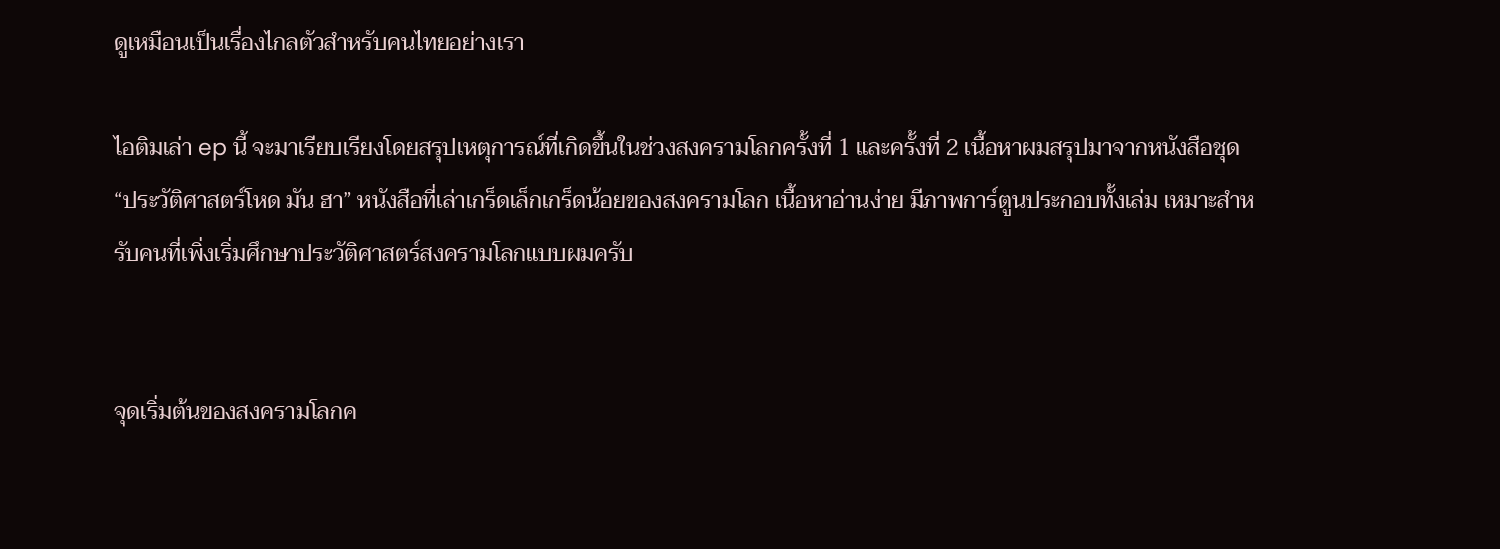ดูเหมือนเป็นเรื่องไกลตัวสำหรับคนไทยอย่างเรา

ไอติมเล่า ep นี้ จะมาเรียบเรียงโดยสรุปเหตุการณ์ที่เกิดขึ้นในช่วงสงครามโลกครั้งที่ 1 และครั้งที่ 2 เนื้อหาผมสรุปมาจากหนังสือชุด “ประวัติศาสตร์โหด มัน ฮา” หนังสือที่เล่าเกร็ดเล็กเกร็ดน้อยของสงครามโลก เนื้อหาอ่านง่าย มีภาพการ์ตูนประกอบทั้งเล่ม เหมาะสำหรับคนที่เพิ่งเริ่มศึกษาประวัติศาสตร์สงครามโลกแบบผมครับ


จุดเริ่มต้นของสงครามโลกค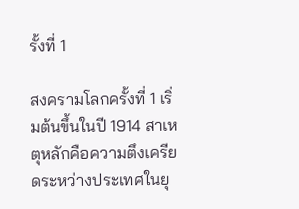รั้งที่ 1

สงครามโลกครั้งที่ 1 เริ่มต้นขึ้นในปี 1914 สาเหตุหลักคือความตึงเครียดระหว่างประเทศในยุ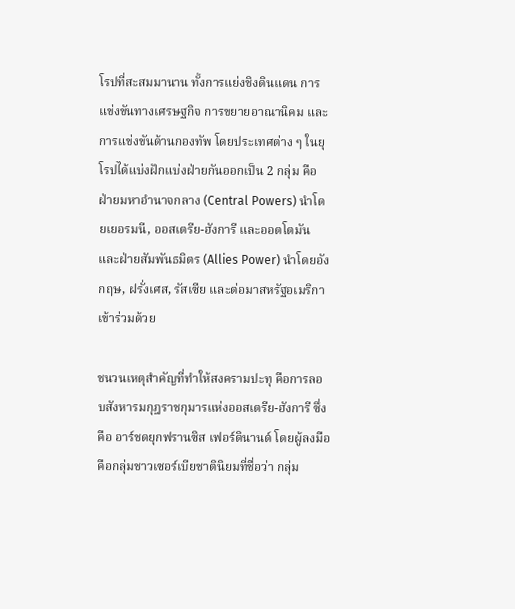โรปที่สะสมมานาน ทั้งการแย่งชิงดินแดน การแข่งขันทางเศรษฐกิจ การขยายอาณานิคม และการแข่งขันด้านกองทัพ โดยประเทศต่าง ๆ ในยุโรปได้แบ่งฝักแบ่งฝ่ายกันออกเป็น 2 กลุ่ม คือ ฝ่ายมหาอำนาจกลาง (Central Powers) นำโดยเยอรมนี, ออสเตรีย-ฮังการี และออตโตมัน และฝ่ายสัมพันธมิตร (Allies Power) นำโดยอังกฤษ, ฝรั่งเศส, รัสเซีย และต่อมาสหรัฐอเมริกาเข้าร่วมด้วย

ชนวนเหตุสำคัญที่ทำให้สงครามปะทุ คือการลอบสังหารมกุฎราชกุมารแห่งออสเตรีย-ฮังการี ซึ่งคือ อาร์ชดยุกฟรานซิส เฟอร์ดินานด์ โดยผู้ลงมือคือกลุ่มชาวเซอร์เบียชาตินิยมที่ชื่อว่า กลุ่ม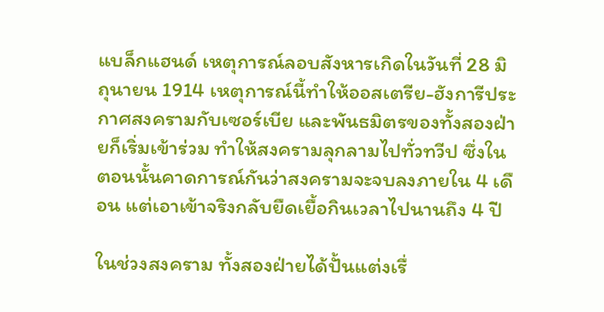แบล็กแฮนด์ เหตุการณ์ลอบสังหารเกิดในวันที่ 28 มิถุนายน 1914 เหตุการณ์นี้ทำให้ออสเตรีย-ฮังการีประกาศสงครามกับเซอร์เบีย และพันธมิตรของทั้งสองฝ่ายก็เริ่มเข้าร่วม ทำให้สงครามลุกลามไปทั่วทวีป ซึ่งในตอนนั้นคาดการณ์กันว่าสงครามจะจบลงภายใน 4 เดือน แต่เอาเข้าจริงกลับยืดเยื้อกินเวลาไปนานถึง 4 ปี

ในช่วงสงคราม ทั้งสองฝ่ายได้ปั้นแต่งเรื่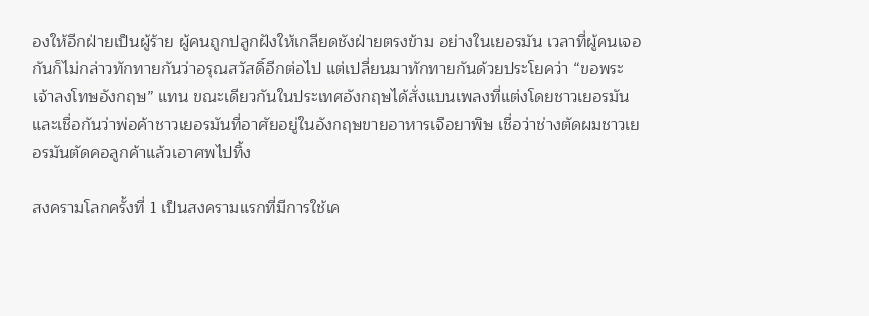องให้อีกฝ่ายเป็นผู้ร้าย ผู้คนถูกปลูกฝังให้เกลียดชังฝ่ายตรงข้าม อย่างในเยอรมัน เวลาที่ผู้คนเจอกันก็ไม่กล่าวทักทายกันว่าอรุณสวัสดิ์อีกต่อไป แต่เปลี่ยนมาทักทายกันด้วยประโยคว่า “ขอพระเจ้าลงโทษอังกฤษ” แทน ขณะเดียวกันในประเทศอังกฤษได้สั่งแบนเพลงที่แต่งโดยชาวเยอรมัน และเชื่อกันว่าพ่อค้าชาวเยอรมันที่อาศัยอยู่ในอังกฤษขายอาหารเจือยาพิษ เชื่อว่าช่างตัดผมชาวเยอรมันตัดคอลูกค้าแล้วเอาศพไปทิ้ง

สงครามโลกครั้งที่ 1 เป็นสงครามแรกที่มีการใช้เค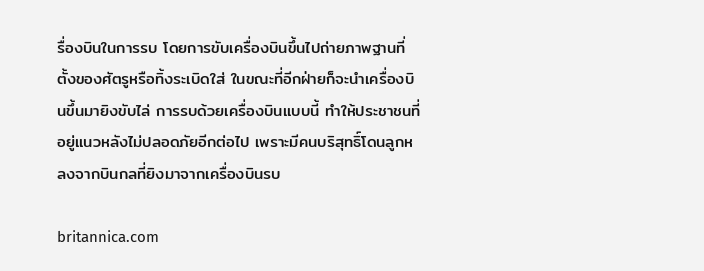รื่องบินในการรบ โดยการขับเครื่องบินขึ้นไปถ่ายภาพฐานที่ตั้งของศัตรูหรือทิ้งระเบิดใส่ ในขณะที่อีกฝ่ายก็จะนำเครื่องบินขึ้นมายิงขับไล่ การรบด้วยเครื่องบินแบบนี้ ทำให้ประชาชนที่อยู่แนวหลังไม่ปลอดภัยอีกต่อไป เพราะมีคนบริสุทธิ์โดนลูกหลงจากบินกลที่ยิงมาจากเครื่องบินรบ

britannica.com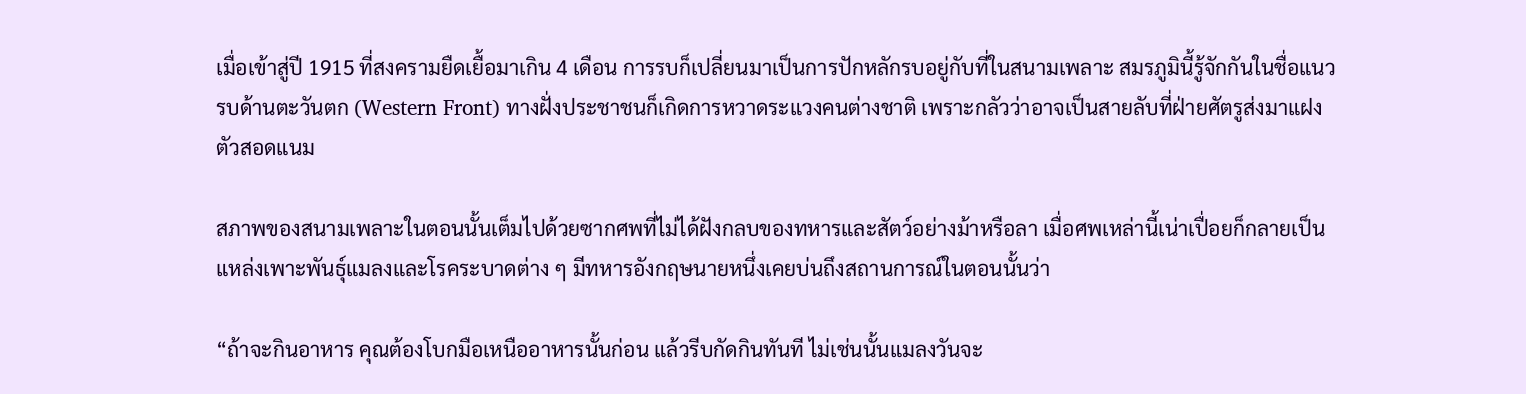เมื่อเข้าสู่ปี 1915 ที่สงครามยืดเยื้อมาเกิน 4 เดือน การรบก็เปลี่ยนมาเป็นการปักหลักรบอยู่กับที่ในสนามเพลาะ สมรภูมินี้รู้จักกันในชื่อแนวรบด้านตะวันตก (Western Front) ทางฝั่งประชาชนก็เกิดการหวาดระแวงคนต่างชาติ เพราะกลัวว่าอาจเป็นสายลับที่ฝ่ายศัตรูส่งมาแฝงตัวสอดแนม

สภาพของสนามเพลาะในตอนนั้นเต็มไปด้วยซากศพที่ไม่ได้ฝังกลบของทหารและสัตว์อย่างม้าหรือลา เมื่อศพเหล่านี้เน่าเปื่อยก็กลายเป็นแหล่งเพาะพันธุ์แมลงและโรคระบาดต่าง ๆ มีทหารอังกฤษนายหนึ่งเคยบ่นถึงสถานการณ์ในตอนนั้นว่า

“ถ้าจะกินอาหาร คุณต้องโบกมือเหนืออาหารนั้นก่อน แล้วรีบกัดกินทันที ไม่เช่นนั้นแมลงวันจะ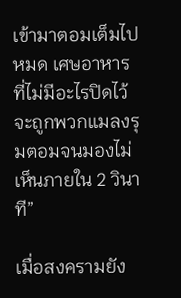เข้ามาตอมเต็มไปหมด เศษอาหารที่ไม่มีอะไรปิดไว้จะถูกพวกแมลงรุมตอมจนมองไม่เห็นภายใน 2 วินาที”

เมื่อสงครามยัง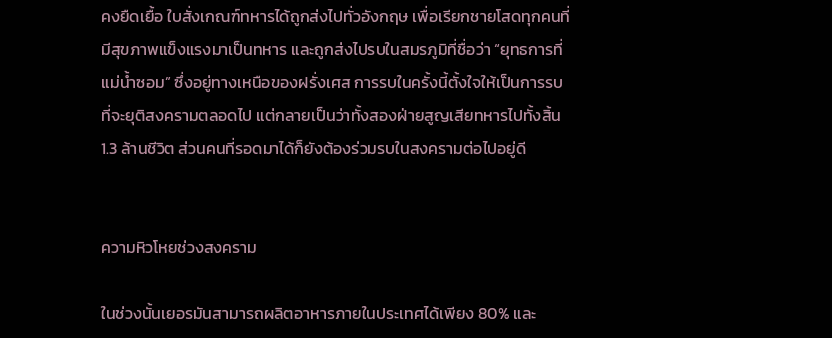คงยืดเยื้อ ใบสั่งเกณฑ์ทหารได้ถูกส่งไปทั่วอังกฤษ เพื่อเรียกชายโสดทุกคนที่มีสุขภาพแข็งแรงมาเป็นทหาร และถูกส่งไปรบในสมรภูมิที่ชื่อว่า “ยุทธการที่แม่น้ำซอม” ซึ่งอยู่ทางเหนือของฝรั่งเศส การรบในครั้งนี้ตั้งใจให้เป็นการรบที่จะยุติสงครามตลอดไป แต่กลายเป็นว่าทั้งสองฝ่ายสูญเสียทหารไปทั้งสิ้น 1.3 ล้านชีวิต ส่วนคนที่รอดมาได้ก็ยังต้องร่วมรบในสงครามต่อไปอยู่ดี


ความหิวโหยช่วงสงคราม

ในช่วงนั้นเยอรมันสามารถผลิตอาหารภายในประเทศได้เพียง 80% และ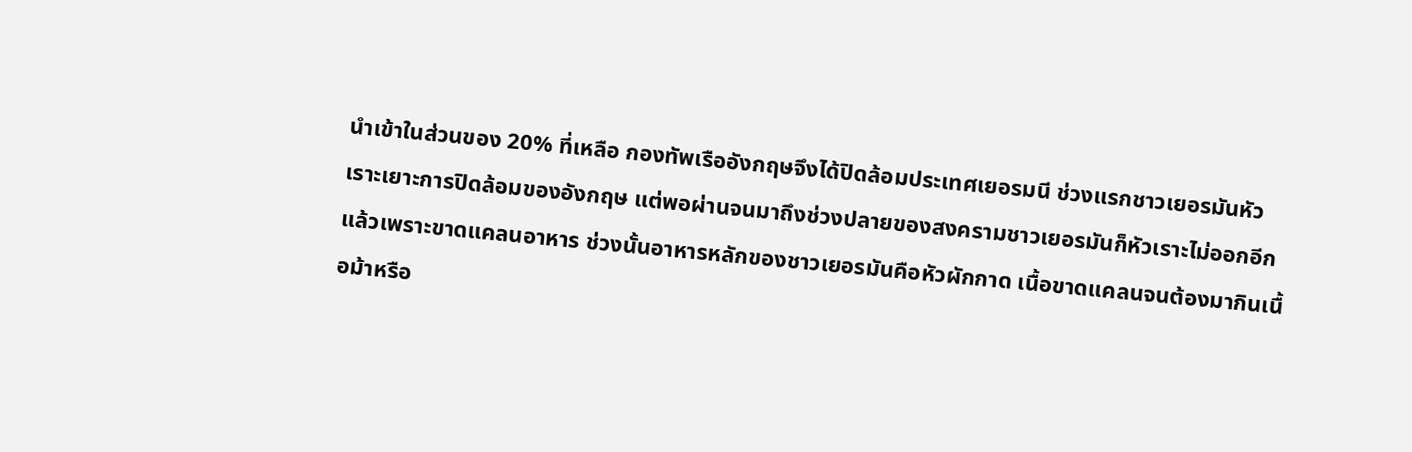นำเข้าในส่วนของ 20% ที่เหลือ กองทัพเรืออังกฤษจึงได้ปิดล้อมประเทศเยอรมนี ช่วงแรกชาวเยอรมันหัวเราะเยาะการปิดล้อมของอังกฤษ แต่พอผ่านจนมาถึงช่วงปลายของสงครามชาวเยอรมันก็หัวเราะไม่ออกอีกแล้วเพราะขาดแคลนอาหาร ช่วงนั้นอาหารหลักของชาวเยอรมันคือหัวผักกาด เนื้อขาดแคลนจนต้องมากินเนื้อม้าหรือ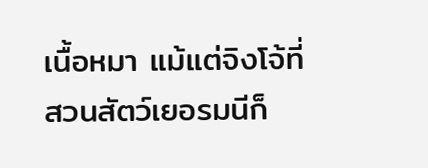เนื้อหมา แม้แต่จิงโจ้ที่สวนสัตว์เยอรมนีก็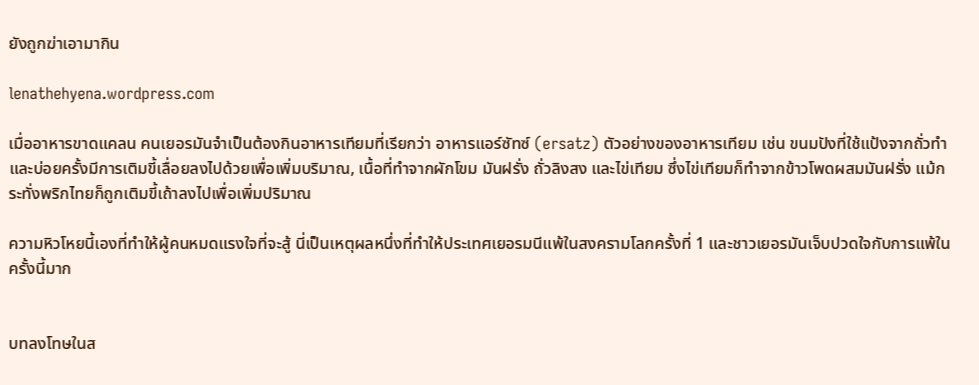ยังถูกฆ่าเอามากิน

lenathehyena.wordpress.com

เมื่ออาหารขาดแคลน คนเยอรมันจำเป็นต้องกินอาหารเทียมที่เรียกว่า อาหารแอร์ซัทซ์ (ersatz) ตัวอย่างของอาหารเทียม เช่น ขนมปังที่ใช้แป้งจากถั่วทำ และบ่อยครั้งมีการเติมขี้เลื่อยลงไปด้วยเพื่อเพิ่มบริมาณ, เนื้อที่ทำจากผักโขม มันฝรั่ง ถั่วลิงสง และไข่เทียม ซึ่งไข่เทียมก็ทำจากข้าวโพดผสมมันฝรั่ง แม้กระทั่งพริกไทยก็ถูกเติมขี้เถ้าลงไปเพื่อเพิ่มปริมาณ

ความหิวโหยนี้เองที่ทำให้ผู้คนหมดแรงใจที่จะสู้ นี่เป็นเหตุผลหนึ่งที่ทำให้ประเทศเยอรมนีแพ้ในสงครามโลกครั้งที่ 1 และชาวเยอรมันเจ็บปวดใจกับการแพ้ในครั้งนี้มาก


บทลงโทษในส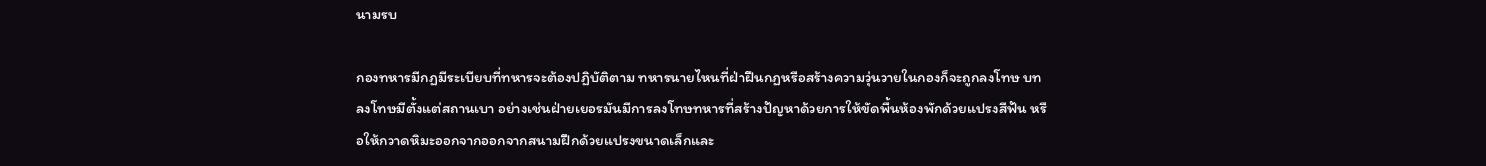นามรบ

กองทหารมีกฏมีระเบียบที่ทหารจะต้องปฏิบัติตาม ทหารนายไหนที่ฝ่าฝืนกฏหรือสร้างความวุ่นวายในกองก็จะถูกลงโทษ บทลงโทษมีตั้งแต่สถานเบา อย่างเช่นฝ่ายเยอรมันมีการลงโทษทหารที่สร้างปัญหาด้วยการให้ขัดพื้นห้องพักด้วยแปรงสีฟัน หรือให้กวาดหิมะออกจากออกจากสนามฝึกด้วยแปรงขนาดเล็กและ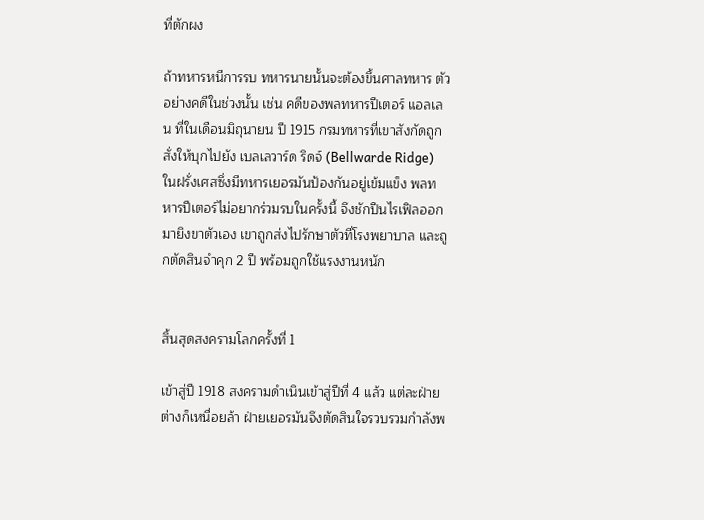ที่ตักผง

ถ้าทหารหนีการรบ ทหารนายนั้นจะต้องขึ้นศาลทหาร ตัวอย่างคดีในช่วงนั้น เช่น คดีของพลทหารปีเตอร์ แอลเลน ที่ในเดือนมิถุนายน ปี 1915 กรมทหารที่เขาสังกัดถูกสั่งให้บุกไปยัง เบลเลวาร์ด ริดจ์ (Bellwarde Ridge) ในฝรั่งเศสซึ่งมีทหารเยอรมันป้องกันอยู่เข้มแข็ง พลทหารปีเตอร์ไม่อยากร่วมรบในครั้งนี้ จึงชักปืนไรเฟิลออกมายิงขาตัวเอง เขาถูกส่งไปรักษาตัวที่โรงพยาบาล และถูกตัดสินจำคุก 2 ปี พร้อมถูกใช้แรงงานหนัก


สิ้นสุดสงครามโลกครั้งที่ 1

เข้าสู่ปี 1918 สงครามดำเนินเข้าสู่ปีที่ 4 แล้ว แต่ละฝ่ายต่างก็เหนื่อยล้า ฝ่ายเยอรมันจึงตัดสินใจรวบรวมกำลังพ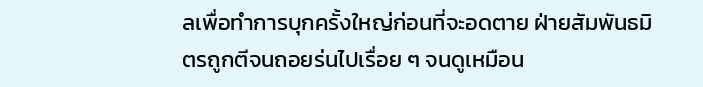ลเพื่อทำการบุกครั้งใหญ่ก่อนที่จะอดตาย ฝ่ายสัมพันธมิตรถูกตีจนถอยร่นไปเรื่อย ๆ จนดูเหมือน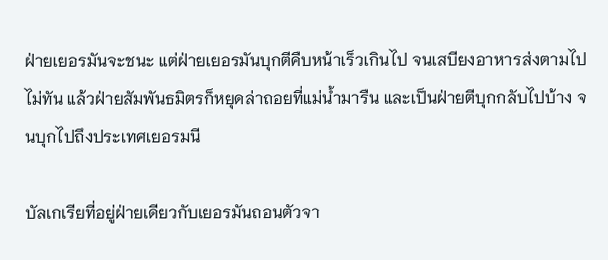ฝ่ายเยอรมันจะชนะ แต่ฝ่ายเยอรมันบุกตีคืบหน้าเร็วเกินไป จนเสบียงอาหารส่งตามไปไม่ทัน แล้วฝ่ายสัมพันธมิตรก็หยุดล่าถอยที่แม่น้ำมารืน และเป็นฝ่ายตีบุกกลับไปบ้าง จนบุกไปถึงประเทศเยอรมนี

บัลเกเรียที่อยู่ฝ่ายเดียวกับเยอรมันถอนตัวจา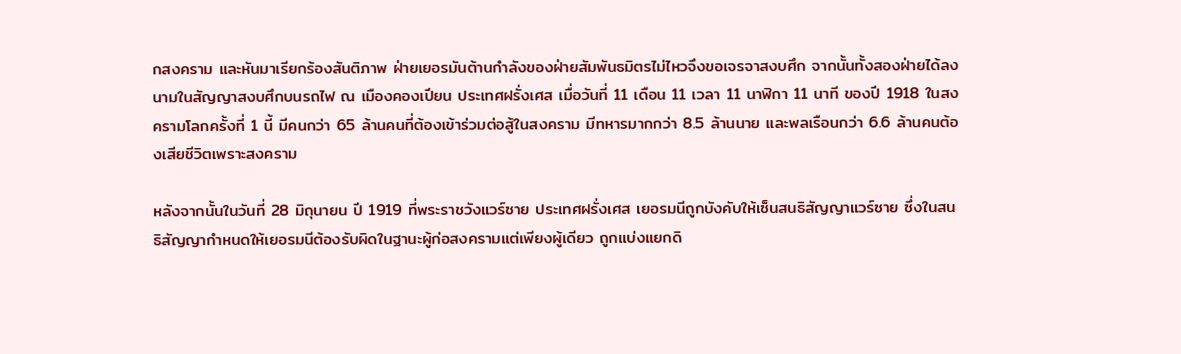กสงคราม และหันมาเรียกร้องสันติภาพ ฝ่ายเยอรมันต้านกำลังของฝ่ายสัมพันธมิตรไม่ไหวจึงขอเจรจาสงบศึก จากนั้นทั้งสองฝ่ายได้ลงนามในสัญญาสงบศึกบนรถไฟ ณ เมืองคองเปียน ประเทศฝรั่งเศส เมื่อวันที่ 11 เดือน 11 เวลา 11 นาฬิกา 11 นาที ของปี 1918 ในสงครามโลกครั้งที่ 1 นี้ มีคนกว่า 65 ล้านคนที่ต้องเข้าร่วมต่อสู้ในสงคราม มีทหารมากกว่า 8.5 ล้านนาย และพลเรือนกว่า 6.6 ล้านคนต้องเสียชีวิตเพราะสงคราม

หลังจากนั้นในวันที่ 28 มิถุนายน ปี 1919 ที่พระราชวังแวร์ซาย ประเทศฝรั่งเศส เยอรมนีถูกบังคับให้เซ็นสนธิสัญญาแวร์ซาย ซึ่งในสนธิสัญญากำหนดให้เยอรมนีต้องรับผิดในฐานะผู้ก่อสงครามแต่เพียงผู้เดียว ถูกแบ่งแยกดิ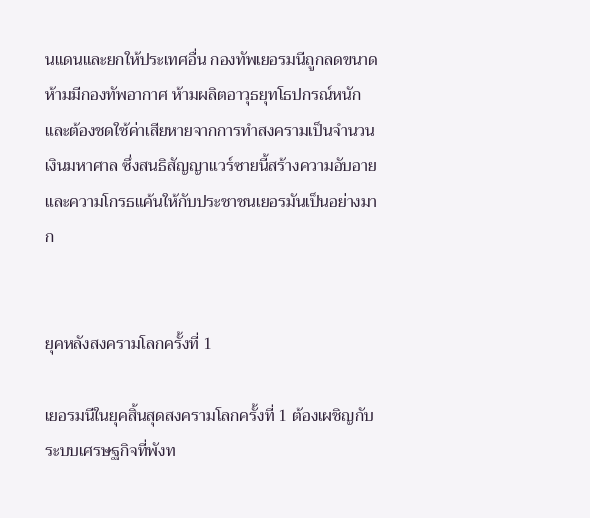นแดนและยกให้ประเทศอื่น กองทัพเยอรมนีถูกลดขนาด ห้ามมีกองทัพอากาศ ห้ามผลิตอาวุธยุทโธปกรณ์หนัก และต้องชดใช้ค่าเสียหายจากการทำสงครามเป็นจำนวนเงินมหาศาล ซึ่งสนธิสัญญาแวร์ซายนี้สร้างความอับอายและความโกรธแค้นให้กับประชาชนเยอรมันเป็นอย่างมาก


ยุคหลังสงครามโลกครั้งที่ 1

เยอรมนีในยุคสิ้นสุดสงครามโลกครั้งที่ 1 ต้องเผชิญกับระบบเศรษฐกิจที่พังท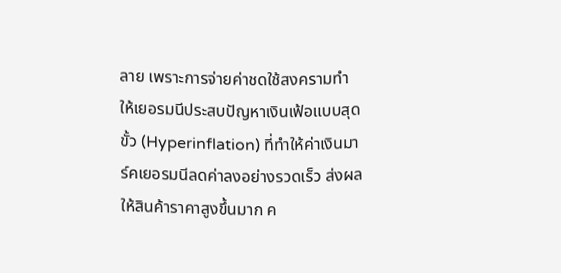ลาย เพราะการจ่ายค่าชดใช้สงครามทำให้เยอรมนีประสบปัญหาเงินเฟ้อแบบสุดขั้ว (Hyperinflation) ที่ทำให้ค่าเงินมาร์คเยอรมนีลดค่าลงอย่างรวดเร็ว ส่งผลให้สินค้าราคาสูงขึ้นมาก ค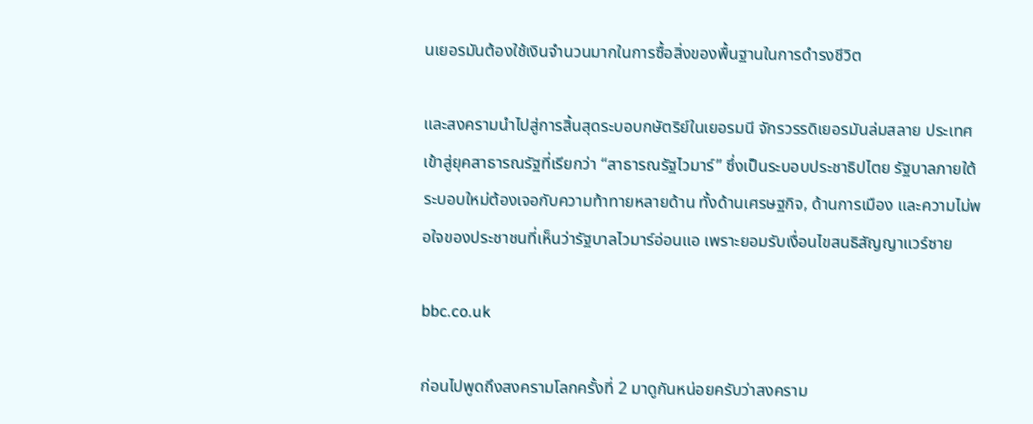นเยอรมันต้องใช้เงินจำนวนมากในการซื้อสิ่งของพื้นฐานในการดำรงชีวิต

และสงครามนำไปสู่การสิ้นสุดระบอบกษัตริย์ในเยอรมนี จักรวรรดิเยอรมันล่มสลาย ประเทศเข้าสู่ยุคสาธารณรัฐที่เรียกว่า “สาธารณรัฐไวมาร์” ซึ่งเป็นระบอบประชาธิปไตย รัฐบาลภายใต้ระบอบใหม่ต้องเจอกับความท้าทายหลายด้าน ทั้งด้านเศรษฐกิจ, ด้านการเมือง และความไม่พอใจของประชาชนที่เห็นว่ารัฐบาลไวมาร์อ่อนแอ เพราะยอมรับเงื่อนไขสนธิสัญญาแวร์ซาย

bbc.co.uk

ก่อนไปพูดถึงสงครามโลกครั้งที่ 2 มาดูกันหน่อยครับว่าสงคราม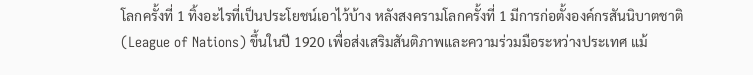โลกครั้งที่ 1 ทิ้งอะไรที่เป็นประโยชน์เอาไว้บ้าง หลังสงครามโลกครั้งที่ 1 มีการก่อตั้งองค์กรสันนิบาตชาติ (League of Nations) ขึ้นในปี 1920 เพื่อส่งเสริมสันติภาพและความร่วมมือระหว่างประเทศ แม้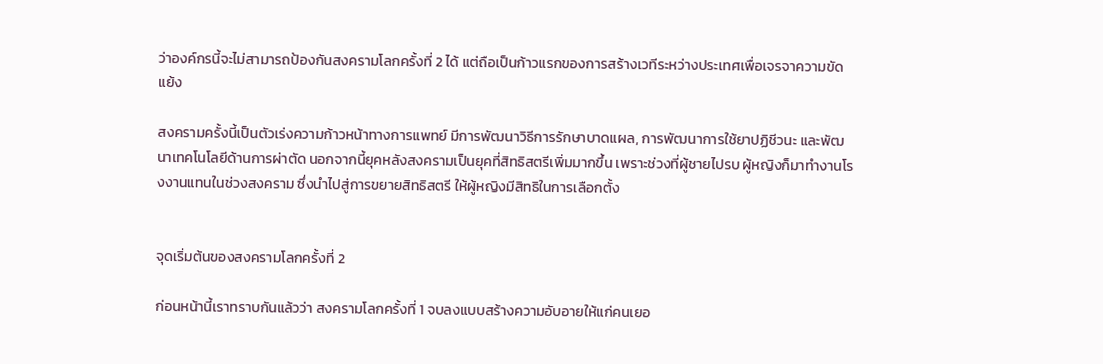ว่าองค์กรนี้จะไม่สามารถป้องกันสงครามโลกครั้งที่ 2 ได้ แต่ถือเป็นก้าวแรกของการสร้างเวทีระหว่างประเทศเพื่อเจรจาความขัดแย้ง

สงครามครั้งนี้เป็นตัวเร่งความก้าวหน้าทางการแพทย์ มีการพัฒนาวิธีการรักษาบาดแผล, การพัฒนาการใช้ยาปฏิชีวนะ และพัฒนาเทคโนโลยีด้านการผ่าตัด นอกจากนี้ยุคหลังสงครามเป็นยุคที่สิทธิสตรีเพิ่มมากขึ้น เพราะช่วงที่ผู้ชายไปรบ ผู้หญิงก็มาทำงานโรงงานแทนในช่วงสงคราม ซึ่งนำไปสู่การขยายสิทธิสตรี ให้ผู้หญิงมีสิทธิในการเลือกตั้ง


จุดเริ่มต้นของสงครามโลกครั้งที่ 2

ก่อนหน้านี้เราทราบกันแล้วว่า สงครามโลกครั้งที่ 1 จบลงแบบสร้างความอับอายให้แก่คนเยอ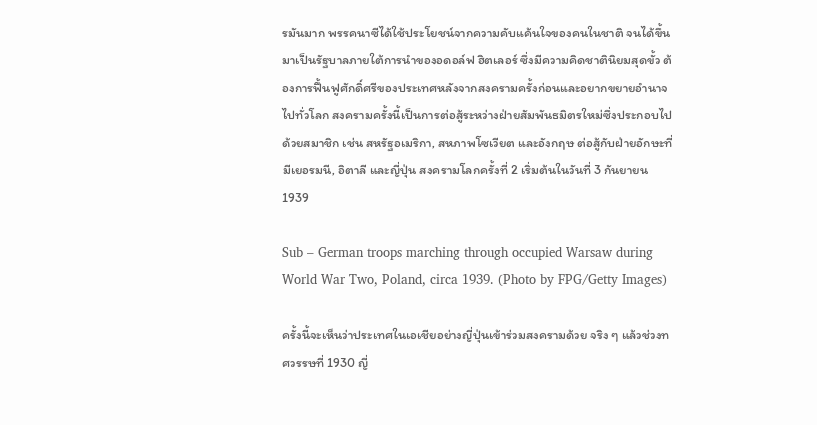รมันมาก พรรคนาซีได้ใช้ประโยชน์จากความคับแค้นใจของคนในชาติ จนได้ขึ้นมาเป็นรัฐบาลภายใต้การนำของอดอล์ฟ ฮิตเลอร์ ซึ่งมีความคิดชาตินิยมสุดขั้ว ต้องการฟื้นฟูศักดิ์ศรีของประเทศหลังจากสงครามครั้งก่อนและอยากขยายอำนาจไปทั่วโลก สงครามครั้งนี้เป็นการต่อสู้ระหว่างฝ่ายสัมพันธมิตรใหม่ซึ่งประกอบไปด้วยสมาชิก เช่น สหรัฐอเมริกา, สหภาพโซเวียต และอังกฤษ ต่อสู้กับฝ่ายอักษะที่มีเยอรมนี, อิตาลี และญี่ปุ่น สงครามโลกครั้งที่ 2 เริ่มต้นในวันที่ 3 กันยายน 1939

Sub – German troops marching through occupied Warsaw during World War Two, Poland, circa 1939. (Photo by FPG/Getty Images)

ครั้งนี้จะเห็นว่าประเทศในเอเชียอย่างญี่ปุ่นเข้าร่วมสงครามด้วย จริง ๆ แล้วช่วงทศวรรษที่ 1930 ญี่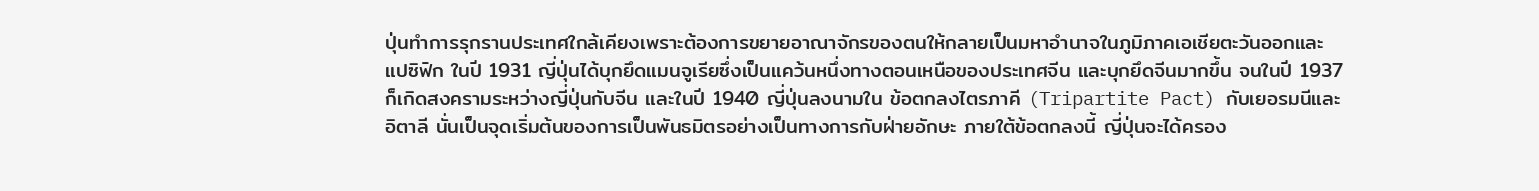ปุ่นทำการรุกรานประเทศใกล้เคียงเพราะต้องการขยายอาณาจักรของตนให้กลายเป็นมหาอำนาจในภูมิภาคเอเชียตะวันออกและแปซิฟิก ในปี 1931 ญี่ปุ่นได้บุกยึดแมนจูเรียซึ่งเป็นแคว้นหนึ่งทางตอนเหนือของประเทศจีน และบุกยึดจีนมากขึ้น จนในปี 1937 ก็เกิดสงครามระหว่างญี่ปุ่นกับจีน และในปี 1940 ญี่ปุ่นลงนามใน ข้อตกลงไตรภาคี (Tripartite Pact) กับเยอรมนีและอิตาลี นั่นเป็นจุดเริ่มต้นของการเป็นพันธมิตรอย่างเป็นทางการกับฝ่ายอักษะ ภายใต้ข้อตกลงนี้ ญี่ปุ่นจะได้ครอง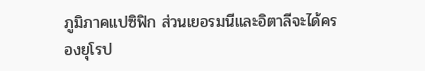ภูมิภาคแปซิฟิก ส่วนเยอรมนีและอิตาลีจะได้ครองยุโรป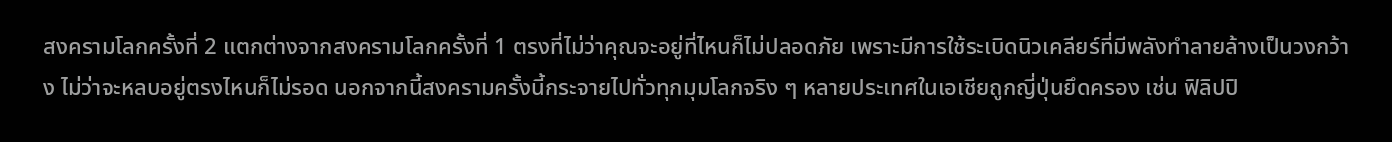สงครามโลกครั้งที่ 2 แตกต่างจากสงครามโลกครั้งที่ 1 ตรงที่ไม่ว่าคุณจะอยู่ที่ไหนก็ไม่ปลอดภัย เพราะมีการใช้ระเบิดนิวเคลียร์ที่มีพลังทำลายล้างเป็นวงกว้าง ไม่ว่าจะหลบอยู่ตรงไหนก็ไม่รอด นอกจากนี้สงครามครั้งนี้กระจายไปทั่วทุกมุมโลกจริง ๆ หลายประเทศในเอเชียถูกญี่ปุ่นยึดครอง เช่น ฟิลิปปิ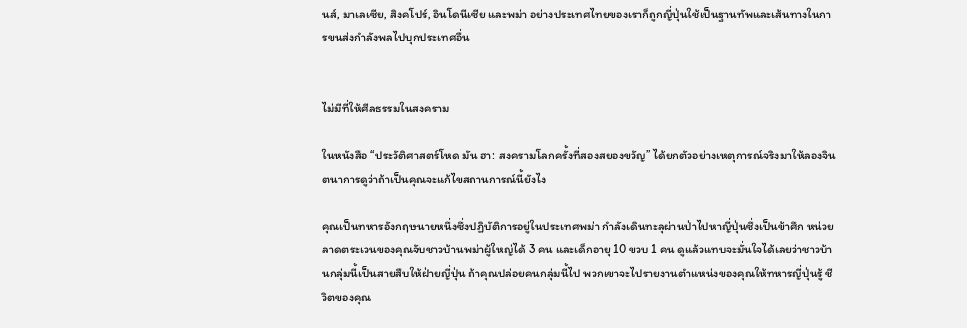นส์, มาเลเซีย, สิงคโปร์, อินโดนีเซีย และพม่า อย่างประเทศไทยของเราก็ถูกญี่ปุ่นใช้เป็นฐานทัพและเส้นทางในการขนส่งกำลังพลไปบุกประเทศอื่น


ไม่มีที่ให้ศีลธรรมในสงคราม

ในหนังสือ “ประวัติศาสตร์โหด มัน ฮา: สงครามโลกครั้งที่สองสยองขวัญ” ได้ยกตัวอย่างเหตุการณ์จริงมาให้ลองจินตนาการดูว่าถ้าเป็นคุณจะแก้ไขสถานการณ์นี้ยังไง

คุณเป็นทหารอังกฤษนายหนึ่งซึ่งปฏิบัติการอยู่ในประเทศพม่า กำลังเดินทะลุผ่านป่าไปหาญี่ปุ่นซึ่งเป็นข้าศึก หน่วยลาดตระเวนของคุณจับชาวบ้านพม่าผู้ใหญ่ได้ 3 คน และเด็กอายุ 10 ขวบ 1 คน ดูแล้วแทบจะมั่นใจได้เลยว่าชาวบ้านกลุ่มนี้เป็นสายสืบให้ฝ่ายญี่ปุ่น ถ้าคุณปล่อยคนกลุ่มนี้ไป พวกเขาจะไปรายงานตำแหน่งของคุณให้ทหารญี่ปุ่นรู้ ชีวิตของคุณ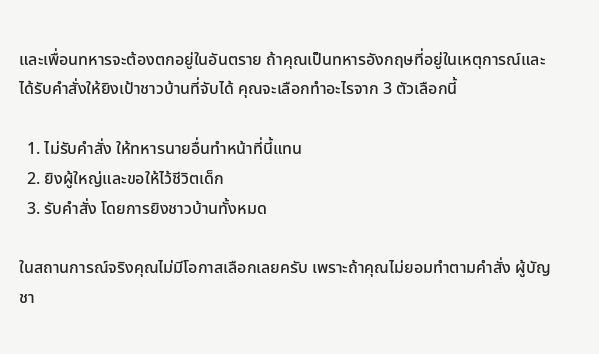และเพื่อนทหารจะต้องตกอยู่ในอันตราย ถ้าคุณเป็นทหารอังกฤษที่อยู่ในเหตุการณ์และได้รับคำสั่งให้ยิงเป้าชาวบ้านที่จับได้ คุณจะเลือกทำอะไรจาก 3 ตัวเลือกนี้

  1. ไม่รับคำสั่ง ให้ทหารนายอื่นทำหน้าที่นี้แทน
  2. ยิงผู้ใหญ่และขอให้ไว้ชีวิตเด็ก
  3. รับคำสั่ง โดยการยิงชาวบ้านทั้งหมด

ในสถานการณ์จริงคุณไม่มีโอกาสเลือกเลยครับ เพราะถ้าคุณไม่ยอมทำตามคำสั่ง ผู้บัญชา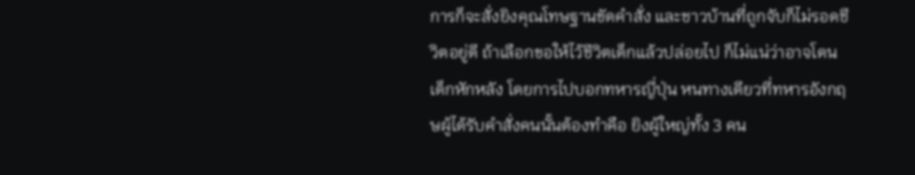การก็จะสั่งยิงคุณโทษฐานขัดคำสั่ง และชาวบ้านที่ถูกจับก็ไม่รอดชีวิตอยู่ดี ถ้าเลือกขอให้ไว้ชีวิตเด็กแล้วปล่อยไป ก็ไม่แน่ว่าอาจโดนเด็กหักหลัง โดยการไปบอกทหารญี่ปุ่น หนทางเดียวที่ทหารอังกฤษผู้ได้รับคำสั่งคนนั้นต้องทำคือ ยิงผู้ใหญ่ทั้ง 3 คน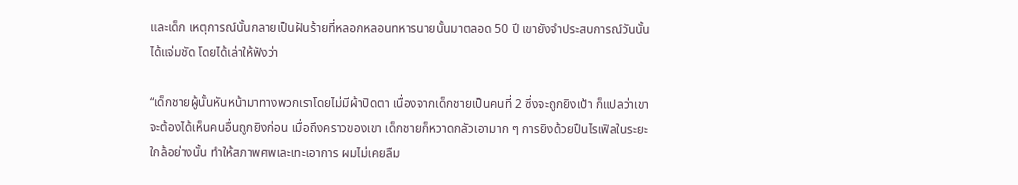และเด็ก เหตุการณ์นั้นกลายเป็นฝันร้ายที่หลอกหลอนทหารนายนั้นมาตลอด 50 ปี เขายังจำประสบการณ์วันนั้นได้แจ่มชัด โดยได้เล่าให้ฟังว่า

“เด็กชายผู้นั้นหันหน้ามาทางพวกเราโดยไม่มีผ้าปิดตา เนื่องจากเด็กชายเป็นคนที่ 2 ซึ่งจะถูกยิงเป้า ก็แปลว่าเขาจะต้องได้เห็นคนอื่นถูกยิงก่อน เมื่อถึงคราวของเขา เด็กชายก็หวาดกลัวเอามาก ๆ การยิงด้วยปืนไรเฟิลในระยะใกล้อย่างนั้น ทำให้สภาพศพเละเทะเอาการ ผมไม่เคยลืม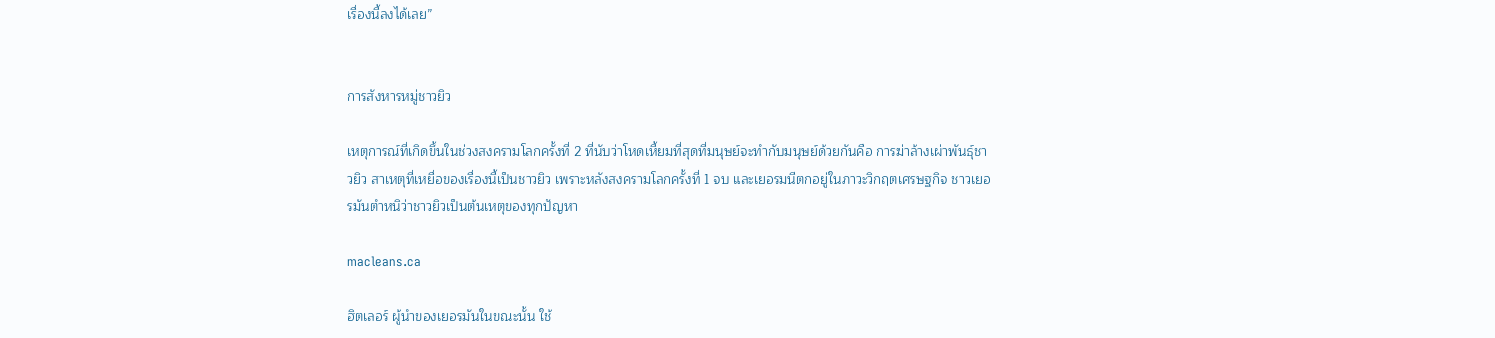เรื่องนี้ลงได้เลย”


การสังหารหมู่ชาวยิว

เหตุการณ์ที่เกิดขึ้นในช่วงสงครามโลกครั้งที่ 2 ที่นับว่าโหดเหี้ยมที่สุดที่มนุษย์จะทำกับมนุษย์ด้วยกันคือ การฆ่าล้างเผ่าพันธุ์ชาวยิว สาเหตุที่เหยื่อของเรื่องนี้เป็นชาวยิว เพราะหลังสงครามโลกครั้งที่ 1 จบ และเยอรมนีตกอยู่ในภาวะวิกฤตเศรษฐกิจ ชาวเยอรมันตำหนิว่าชาวยิวเป็นต้นเหตุของทุกปัญหา

macleans.ca

ฮิตเลอร์ ผู้นำของเยอรมันในขณะนั้น ใช้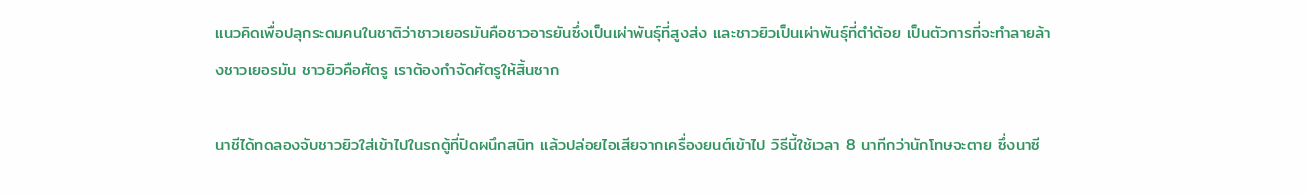แนวคิดเพื่อปลุกระดมคนในชาติว่าชาวเยอรมันคือชาวอารยันซึ่งเป็นเผ่าพันธุ์ที่สูงส่ง และชาวยิวเป็นเผ่าพันธุ์ที่ตำ่ต้อย เป็นตัวการที่จะทำลายล้างชาวเยอรมัน ชาวยิวคือศัตรู เราต้องกำจัดศัตรูให้สิ้นซาก

นาชีได้ทดลองจับชาวยิวใส่เข้าไปในรถตู้ที่ปิดผนึกสนิท แล้วปล่อยไอเสียจากเครื่องยนต์เข้าไป วิธีนี้ใช้เวลา 8 นาทีกว่านักโทษจะตาย ซึ่งนาซี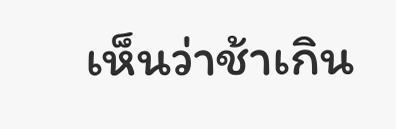เห็นว่าช้าเกิน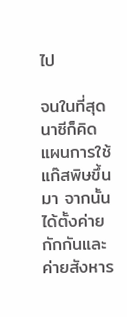ไป

จนในที่สุดนาซีก็คิดแผนการใช้แก๊สพิษขึ้นมา จากนั้นได้ตั้งค่ายกักกันและค่ายสังหาร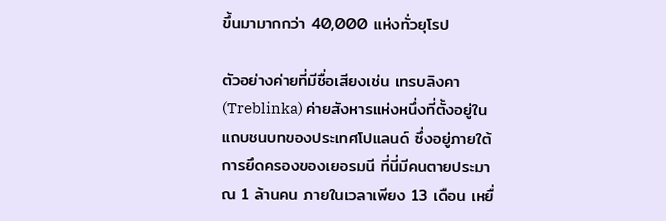ขึ้นมามากกว่า 40,000 แห่งทั่วยุโรป

ตัวอย่างค่ายที่มีชื่อเสียงเช่น เทรบลิงคา (Treblinka) ค่ายสังหารแห่งหนึ่งที่ตั้งอยู่ในแถบชนบทของประเทศโปแลนด์ ซึ่งอยู่ภายใต้การยึดครองของเยอรมนี ที่นี่มีคนตายประมาณ 1 ล้านคน ภายในเวลาเพียง 13 เดือน เหยื่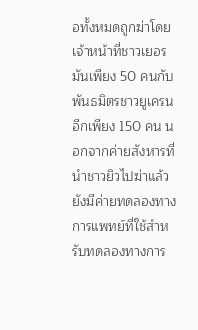อทั้งหมดถูกฆ่าโดยเจ้าหน้าที่ชาวเยอรมันเพียง 50 คนกับพันธมิตรชาวยูเครนอีกเพียง 150 คน นอกจากค่ายสังหารที่นำชาวยิวไปฆ่าแล้ว ยังมีค่ายทดลองทางการแพทย์ที่ใช้สำหรับทดลองทางการ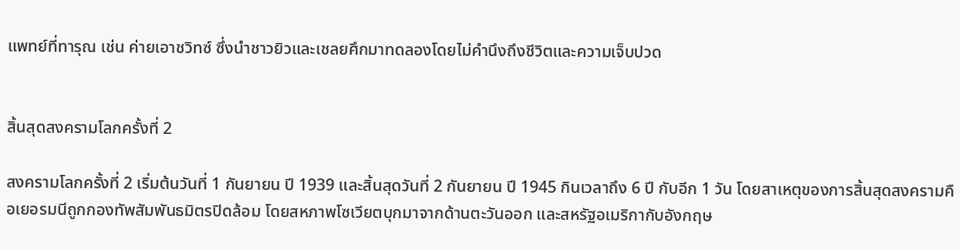แพทย์ที่ทารุณ เช่น ค่ายเอาชวิทซ์ ซึ่งนำชาวยิวและเชลยศึกมาทดลองโดยไม่คำนึงถึงชีวิตและความเจ็บปวด


สิ้นสุดสงครามโลกครั้งที่ 2

สงครามโลกครั้งที่ 2 เริ่มต้นวันที่ 1 กันยายน ปี 1939 และสิ้นสุดวันที่ 2 กันยายน ปี 1945 กินเวลาถึง 6 ปี กับอีก 1 วัน โดยสาเหตุของการสิ้นสุดสงครามคือเยอรมนีถูกกองทัพสัมพันธมิตรปิดล้อม โดยสหภาพโซเวียตบุกมาจากด้านตะวันออก และสหรัฐอเมริกากับอังกฤษ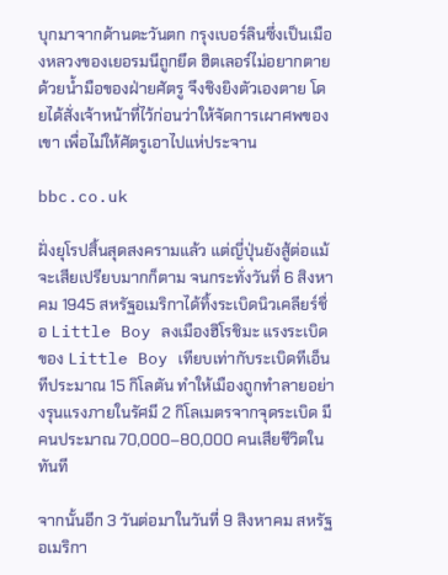บุกมาจากด้านตะวันตก กรุงเบอร์ลินซึ่งเป็นเมืองหลวงของเยอรมนีถูกยึด ฮิตเลอร์ไม่อยากตายด้วยน้ำมือของฝ่ายศัตรู จึงชิงยิงตัวเองตาย โดยได้สั่งเจ้าหน้าที่ไว้ก่อนว่าให้จัดการเผาศพของเขา เพื่อไม่ให้ศัตรูเอาไปแห่ประจาน

bbc.co.uk

ฝั่งยุโรปสิ้นสุดสงครามแล้ว แต่ญี่ปุ่นยังสู้ต่อแม้จะเสียเปรียบมากก็ตาม จนกระทั่งวันที่ 6 สิงหาคม 1945 สหรัฐอเมริกาได้ทิ้งระเบิดนิวเคลียร์ชื่อ Little Boy ลงเมืองฮิโรชิมะ แรงระเบิดของ Little Boy เทียบเท่ากับระเบิดทีเอ็นทีประมาณ 15 กิโลตัน ทำให้เมืองถูกทำลายอย่างรุนแรงภายในรัศมี 2 กิโลเมตรจากจุดระเบิด มีคนประมาณ 70,000–80,000 คนเสียชีวิตในทันที

จากนั้นอีก 3 วันต่อมาในวันที่ 9 สิงหาคม สหรัฐอเมริกา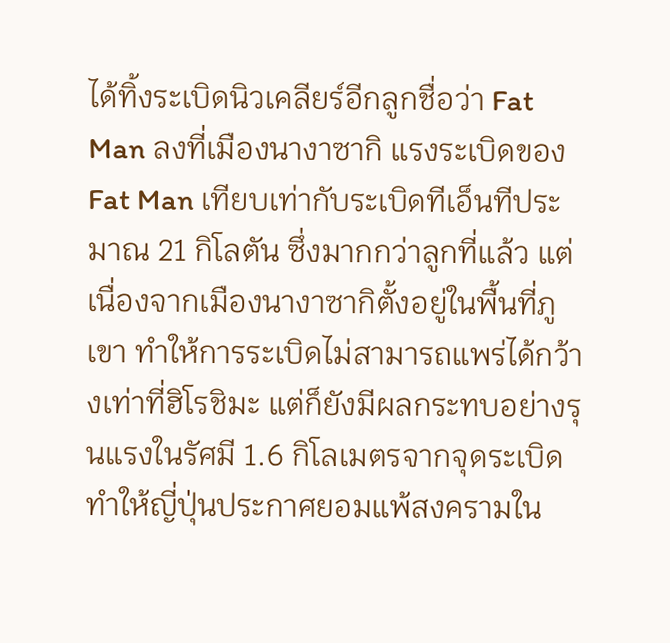ได้ทิ้งระเบิดนิวเคลียร์อีกลูกชื่อว่า Fat Man ลงที่เมืองนางาซากิ แรงระเบิดของ Fat Man เทียบเท่ากับระเบิดทีเอ็นทีประมาณ 21 กิโลตัน ซึ่งมากกว่าลูกที่แล้ว แต่เนื่องจากเมืองนางาซากิตั้งอยู่ในพื้นที่ภูเขา ทำให้การระเบิดไม่สามารถแพร่ได้กว้างเท่าที่ฮิโรชิมะ แต่ก็ยังมีผลกระทบอย่างรุนแรงในรัศมี 1.6 กิโลเมตรจากจุดระเบิด ทำให้ญี่ปุ่นประกาศยอมแพ้สงครามใน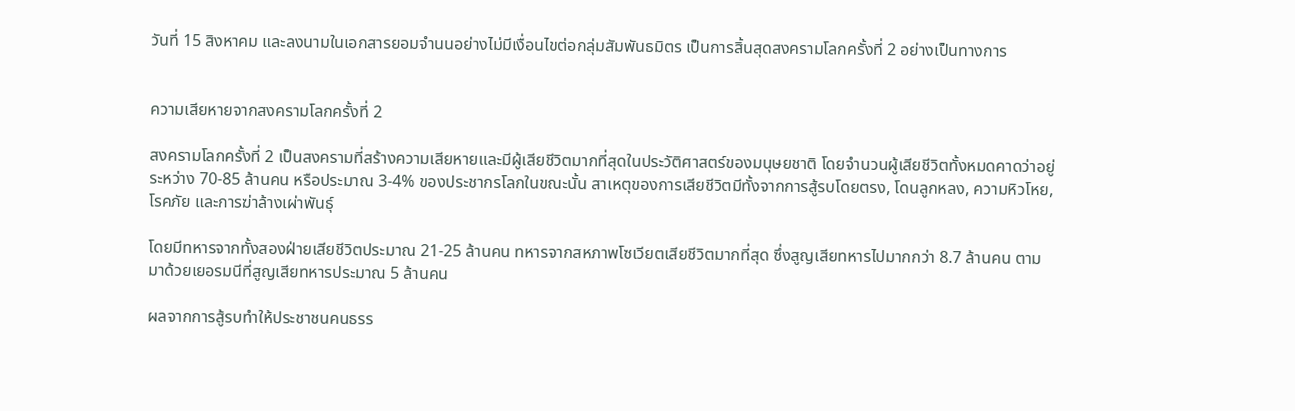วันที่ 15 สิงหาคม และลงนามในเอกสารยอมจำนนอย่างไม่มีเงื่อนไขต่อกลุ่มสัมพันธมิตร เป็นการสิ้นสุดสงครามโลกครั้งที่ 2 อย่างเป็นทางการ


ความเสียหายจากสงครามโลกครั้งที่ 2

สงครามโลกครั้งที่ 2 เป็นสงครามที่สร้างความเสียหายและมีผู้เสียชีวิตมากที่สุดในประวัติศาสตร์ของมนุษยชาติ โดยจำนวนผู้เสียชีวิตทั้งหมดคาดว่าอยู่ระหว่าง 70-85 ล้านคน หรือประมาณ 3-4% ของประชากรโลกในขณะนั้น สาเหตุของการเสียชีวิตมีทั้งจากการสู้รบโดยตรง, โดนลูกหลง, ความหิวโหย, โรคภัย และการฆ่าล้างเผ่าพันธุ์

โดยมีทหารจากทั้งสองฝ่ายเสียชีวิตประมาณ 21-25 ล้านคน ทหารจากสหภาพโซเวียตเสียชีวิตมากที่สุด ซึ่งสูญเสียทหารไปมากกว่า 8.7 ล้านคน ตามมาด้วยเยอรมนีที่สูญเสียทหารประมาณ 5 ล้านคน

ผลจากการสู้รบทำให้ประชาชนคนธรร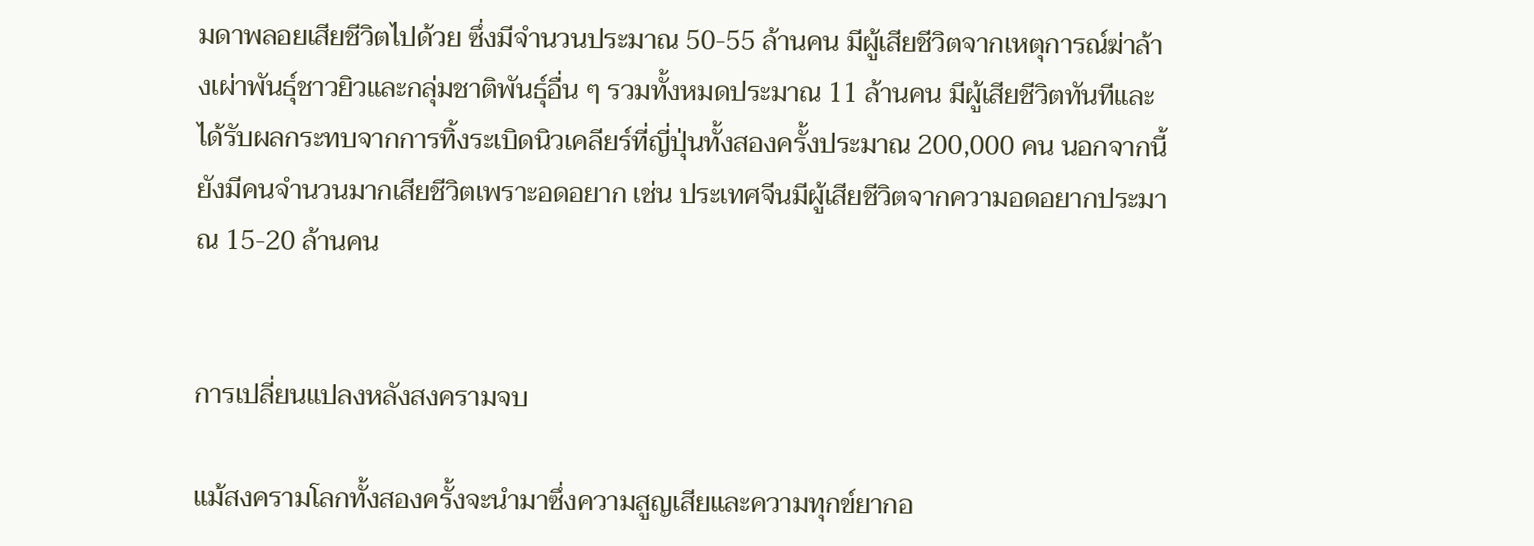มดาพลอยเสียชีวิตไปด้วย ซึ่งมีจำนวนประมาณ 50-55 ล้านคน มีผู้เสียชีวิตจากเหตุการณ์ฆ่าล้างเผ่าพันธุ์ชาวยิวและกลุ่มชาติพันธุ์อื่น ๆ รวมทั้งหมดประมาณ 11 ล้านคน มีผู้เสียชีวิตทันทีและได้รับผลกระทบจากการทิ้งระเบิดนิวเคลียร์ที่ญี่ปุ่นทั้งสองครั้งประมาณ 200,000 คน นอกจากนี้ยังมีคนจำนวนมากเสียชีวิตเพราะอดอยาก เช่น ประเทศจีนมีผู้เสียชีวิตจากความอดอยากประมาณ 15-20 ล้านคน


การเปลี่ยนแปลงหลังสงครามจบ

แม้สงครามโลกทั้งสองครั้งจะนำมาซึ่งความสูญเสียและความทุกข์ยากอ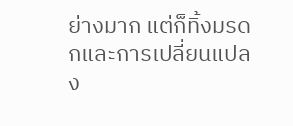ย่างมาก แต่ก็ทิ้งมรดกและการเปลี่ยนแปลง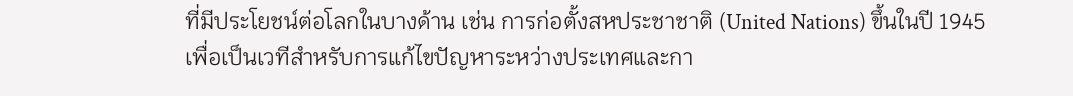ที่มีประโยชน์ต่อโลกในบางด้าน เช่น การก่อตั้งสหประชาชาติ (United Nations) ขึ้นในปี 1945 เพื่อเป็นเวทีสำหรับการแก้ไขปัญหาระหว่างประเทศและกา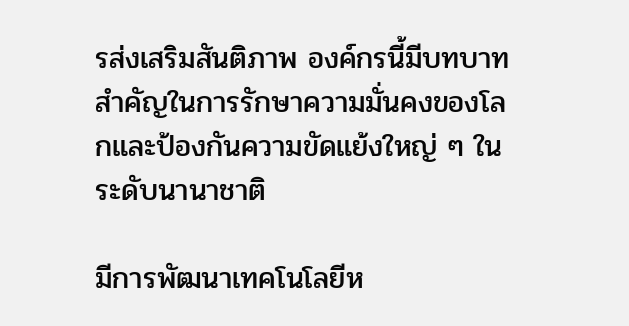รส่งเสริมสันติภาพ องค์กรนี้มีบทบาทสำคัญในการรักษาความมั่นคงของโลกและป้องกันความขัดแย้งใหญ่ ๆ ในระดับนานาชาติ

มีการพัฒนาเทคโนโลยีห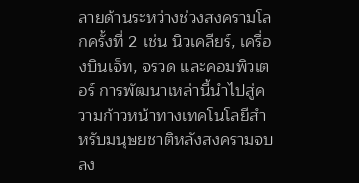ลายด้านระหว่างช่วงสงครามโลกครั้งที่ 2 เช่น นิวเคลียร์, เครื่องบินเจ็ท, จรวด และคอมพิวเตอร์ การพัฒนาเหล่านี้นำไปสู่ความก้าวหน้าทางเทคโนโลยีสำหรับมนุษยชาติหลังสงครามจบลง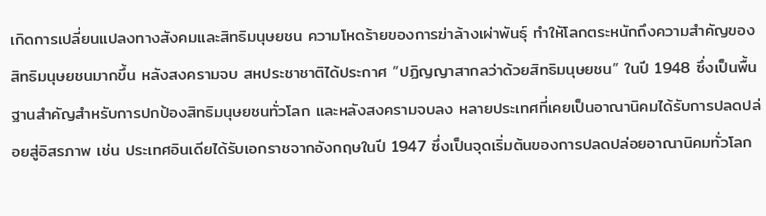เกิดการเปลี่ยนแปลงทางสังคมและสิทธิมนุษยชน ความโหดร้ายของการฆ่าล้างเผ่าพันธุ์ ทำให้โลกตระหนักถึงความสำคัญของสิทธิมนุษยชนมากขึ้น หลังสงครามจบ สหประชาชาติได้ประกาศ “ปฏิญญาสากลว่าด้วยสิทธิมนุษยชน” ในปี 1948 ซึ่งเป็นพื้นฐานสำคัญสำหรับการปกป้องสิทธิมนุษยชนทั่วโลก และหลังสงครามจบลง หลายประเทศที่เคยเป็นอาณานิคมได้รับการปลดปล่อยสู่อิสรภาพ เช่น ประเทศอินเดียได้รับเอกราชจากอังกฤษในปี 1947 ซึ่งเป็นจุดเริ่มต้นของการปลดปล่อยอาณานิคมทั่วโลก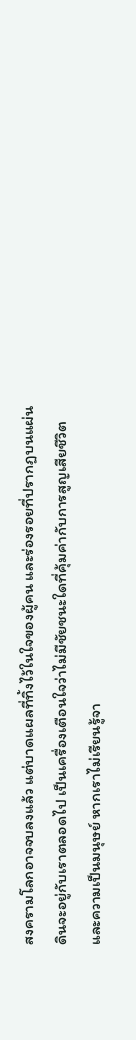สงครามโลกอาจจบลงแล้ว แต่บาดแผลที่ทิ้งไว้ในใจของผู้คน และร่องรอยที่ปรากฏบนแผ่นดินจะอยู่กับเราตลอดไป เป็นเครื่องเตือนใจว่าไม่มีชัยชนะใดที่คุ้มค่ากับการสูญเสียชีวิตและความเป็นมนุษย์ หากเราไม่เรียนรู้จา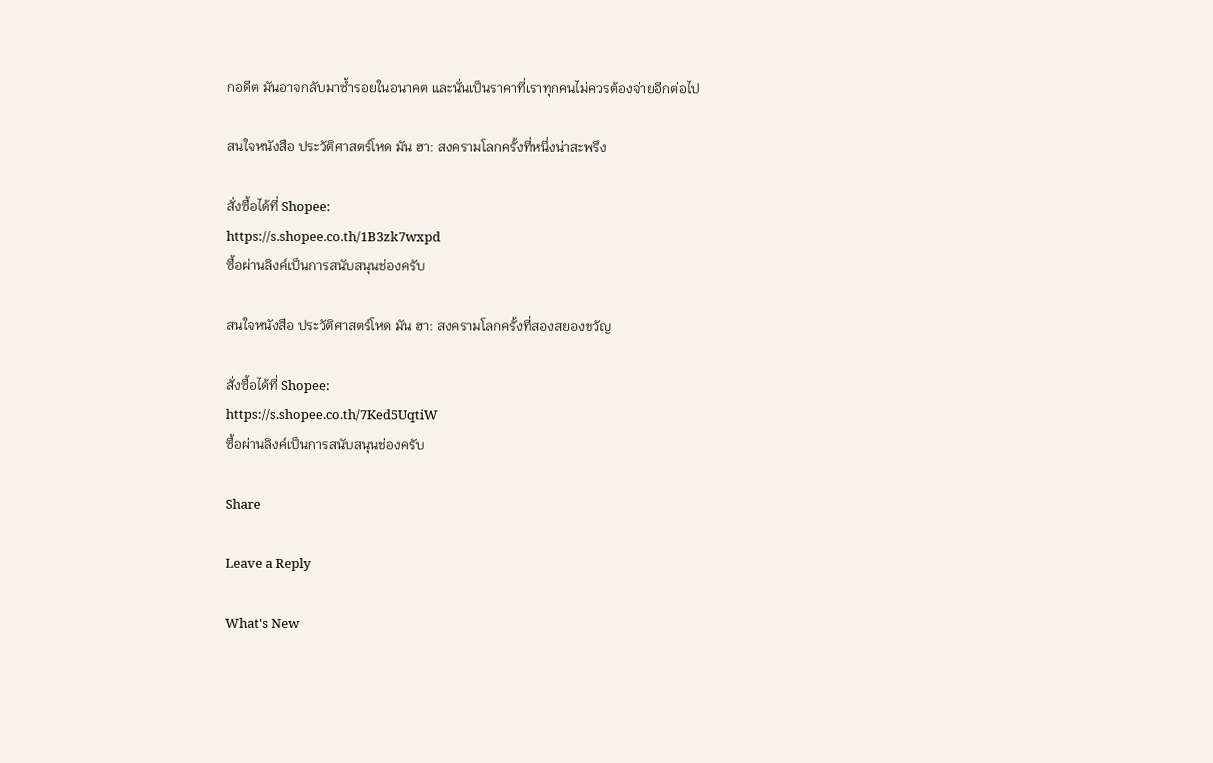กอดีต มันอาจกลับมาซ้ำรอยในอนาคต และนั่นเป็นราคาที่เราทุกคนไม่ควรต้องจ่ายอีกต่อไป

สนใจหนังสือ ประวัติศาสตร์โหด มัน ฮา: สงครามโลกครั้งที่หนึ่งน่าสะพรึง

สั่งซื้อได้ที่ Shopee:
https://s.shopee.co.th/1B3zk7wxpd
ซื้อผ่านลิงค์เป็นการสนับสนุนช่องครับ

สนใจหนังสือ ประวัติศาสตร์โหด มัน ฮา: สงครามโลกครั้งที่สองสยองขวัญ

สั่งซื้อได้ที่ Shopee:
https://s.shopee.co.th/7Ked5UqtiW
ซื้อผ่านลิงค์เป็นการสนับสนุนช่องครับ

Share

Leave a Reply

What's New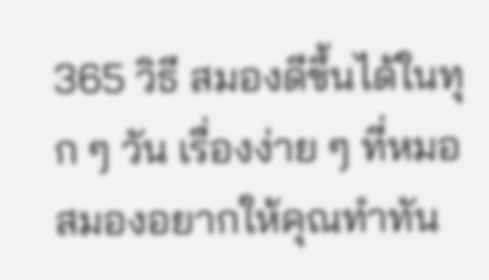365 วิธี สมองดีขึ้นได้ในทุก ๆ วัน เรื่องง่าย ๆ ที่หมอสมองอยากให้คุณทำทัน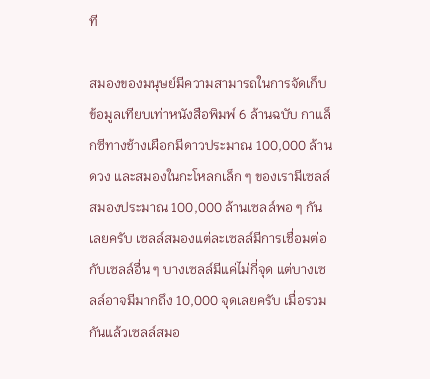ที

สมองของมนุษย์มีความสามารถในการจัดเก็บข้อมูลเทียบเท่าหนังสือพิมพ์ 6 ล้านฉบับ กาแล็กซีทางช้างเผือกมีดาวประมาณ 100,000 ล้านดวง และสมองในกะโหลกเล็ก ๆ ของเรามีเซลล์สมองประมาณ 100,000 ล้านเซลล์พอ ๆ กันเลยครับ เซลล์สมองแต่ละเซลล์มีการเชื่อมต่อกับเซลล์อื่น ๆ บางเซลล์มีแค่ไม่กี่จุด แต่บางเซลล์อาจมีมากถึง 10,000 จุดเลยครับ เมื่อรวมกันแล้วเซลล์สมอ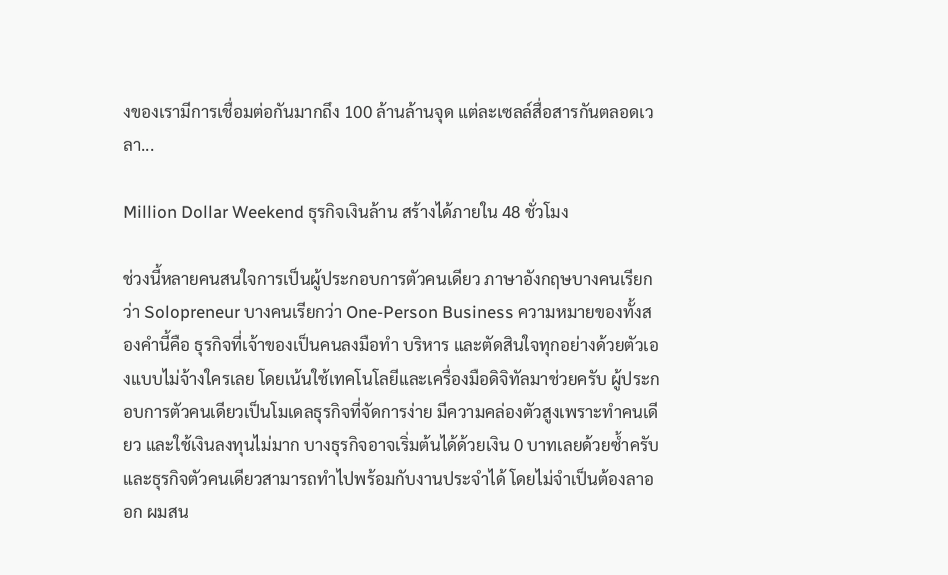งของเรามีการเชื่อมต่อกันมากถึง 100 ล้านล้านจุด แต่ละเซลล์สื่อสารกันตลอดเวลา...

Million Dollar Weekend ธุรกิจเงินล้าน สร้างได้ภายใน 48 ชั่วโมง

ช่วงนี้หลายคนสนใจการเป็นผู้ประกอบการตัวคนเดียว ภาษาอังกฤษบางคนเรียกว่า Solopreneur บางคนเรียกว่า One-Person Business ความหมายของทั้งสองคำนี้คือ ธุรกิจที่เจ้าของเป็นคนลงมือทำ บริหาร และตัดสินใจทุกอย่างด้วยตัวเองแบบไม่จ้างใครเลย โดยเน้นใช้เทคโนโลยีและเครื่องมือดิจิทัลมาช่วยครับ ผู้ประกอบการตัวคนเดียวเป็นโมเดลธุรกิจที่จัดการง่าย มีความคล่องตัวสูงเพราะทำคนเดียว และใช้เงินลงทุนไม่มาก บางธุรกิจอาจเริ่มต้นได้ด้วยเงิน 0 บาทเลยด้วยซ้ำครับ และธุรกิจตัวคนเดียวสามารถทำไปพร้อมกับงานประจำได้ โดยไม่จำเป็นต้องลาออก ผมสน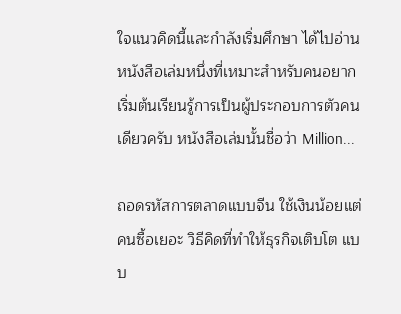ใจแนวคิดนี้และกำลังเริ่มศึกษา ได้ไปอ่านหนังสือเล่มหนึ่งที่เหมาะสำหรับคนอยากเริ่มต้นเรียนรู้การเป็นผู้ประกอบการตัวคนเดียวครับ หนังสือเล่มนั้นชื่อว่า Million...

ถอดรหัสการตลาดแบบจีน ใช้เงินน้อยแต่คนซื้อเยอะ วิธีคิดที่ทำให้ธุรกิจเติบโต แบบ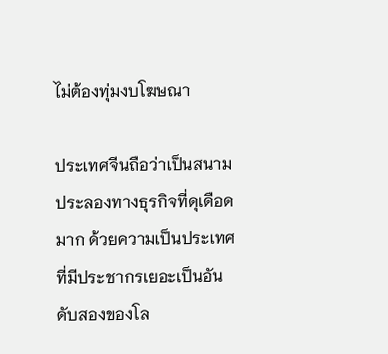ไม่ต้องทุ่มงบโฆษณา

ประเทศจีนถือว่าเป็นสนามประลองทางธุรกิจที่ดุเดือดมาก ด้วยความเป็นประเทศที่มีประชากรเยอะเป็นอันดับสองของโล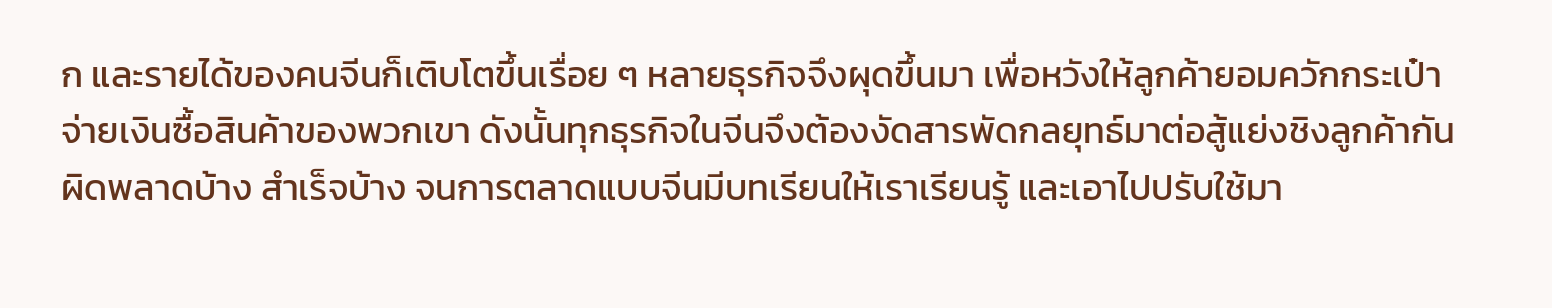ก และรายได้ของคนจีนก็เติบโตขึ้นเรื่อย ๆ หลายธุรกิจจึงผุดขึ้นมา เพื่อหวังให้ลูกค้ายอมควักกระเป๋าจ่ายเงินซื้อสินค้าของพวกเขา ดังนั้นทุกธุรกิจในจีนจึงต้องงัดสารพัดกลยุทธ์มาต่อสู้แย่งชิงลูกค้ากัน ผิดพลาดบ้าง สำเร็จบ้าง จนการตลาดแบบจีนมีบทเรียนให้เราเรียนรู้ และเอาไปปรับใช้มา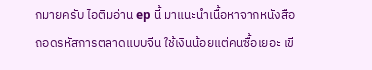กมายครับ ไอติมอ่าน ep นี้ มาแนะนำเนื้อหาจากหนังสือ ถอดรหัสการตลาดแบบจีน ใช้เงินน้อยแต่คนซื้อเยอะ เขี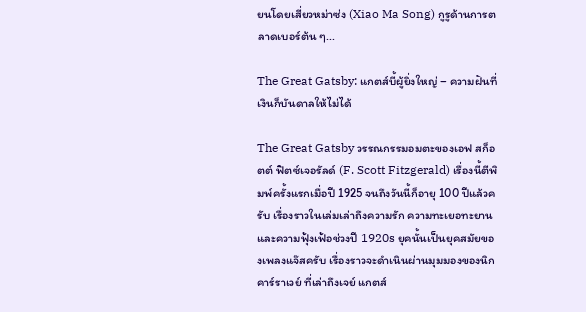ยนโดยเสี่ยวหม่าซ่ง (Xiao Ma Song) กูรูด้านการตลาดเบอร์ต้น ๆ...

The Great Gatsby: แกตส์บี้ผู้ยิ่งใหญ่ – ความฝันที่เงินก็บันดาลให้ไม่ได้

The Great Gatsby วรรณกรรมอมตะของเอฟ สก็อตต์ ฟิตซ์เจอรัลด์ (F. Scott Fitzgerald) เรื่องนี้ตีพิมพ์ครั้งแรกเมื่อปี 1925 จนถึงวันนี้ก็อายุ 100 ปีแล้วครับ เรื่องราวในเล่มเล่าถึงความรัก ความทะเยอทะยาน และความฟุ้งเฟ้อช่วงปี 1920s ยุคนั้นเป็นยุคสมัยของเพลงแจ๊สครับ เรื่องราวจะดำเนินผ่านมุมมองของนิก คาร์ราเวย์ ที่เล่าถึงเจย์ แกตส์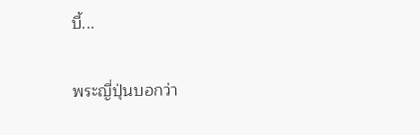บี้...

พระญี่ปุ่นบอกว่า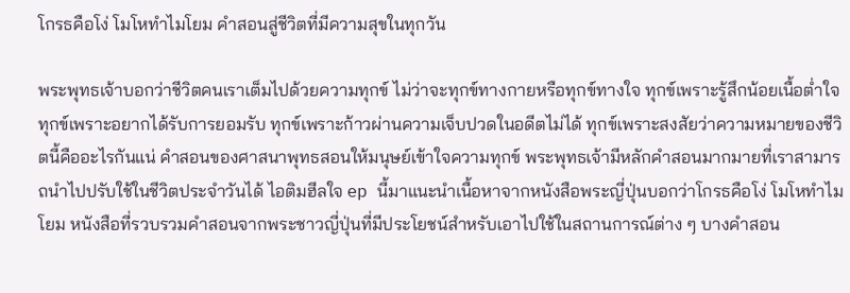โกรธคือโง่ โมโหทำไมโยม คำสอนสู่ชีวิตที่มีความสุขในทุกวัน

พระพุทธเจ้าบอกว่าชีวิตคนเราเต็มไปด้วยความทุกข์ ไม่ว่าจะทุกข์ทางกายหรือทุกข์ทางใจ ทุกข์เพราะรู้สึกน้อยเนื้อต่ำใจ ทุกข์เพราะอยากได้รับการยอมรับ ทุกข์เพราะก้าวผ่านความเจ็บปวดในอดีตไม่ได้ ทุกข์เพราะสงสัยว่าความหมายของชีวิตนี้คืออะไรกันแน่ คำสอนของศาสนาพุทธสอนให้มนุษย์เข้าใจความทุกข์ พระพุทธเจ้ามีหลักคำสอนมากมายที่เราสามารถนำไปปรับใช้ในชีวิตประจำวันได้ ไอติมฮีลใจ ep นี้มาแนะนำเนื้อหาจากหนังสือพระญี่ปุ่นบอกว่าโกรธคือโง่ โมโหทำไมโยม หนังสือที่รวบรวมคำสอนจากพระชาวญี่ปุ่นที่มีประโยชน์สำหรับเอาไปใช้ในสถานการณ์ต่าง ๆ บางคำสอน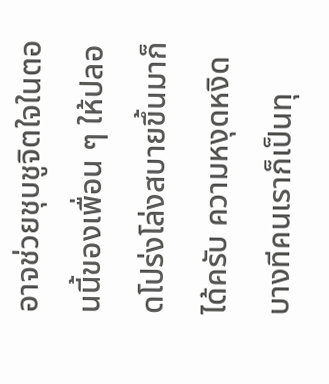อาจช่วยชุบชูจิตใจในตอนนี้ของเพื่อน ๆ ให้ปลอดโปร่งโล่งสบายขึ้นมาก็ได้ครับ ความหงุดหงิด บางทีคนเราก็เป็นทุ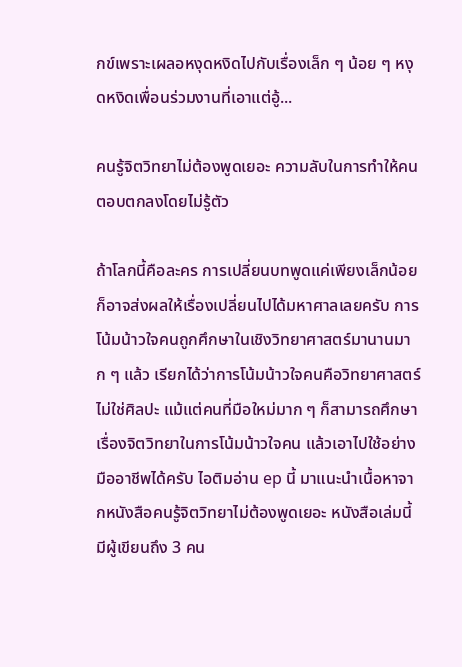กข์เพราะเผลอหงุดหงิดไปกับเรื่องเล็ก ๆ น้อย ๆ หงุดหงิดเพื่อนร่วมงานที่เอาแต่อู้...

คนรู้จิตวิทยาไม่ต้องพูดเยอะ ความลับในการทำให้คนตอบตกลงโดยไม่รู้ตัว

ถ้าโลกนี้คือละคร การเปลี่ยนบทพูดแค่เพียงเล็กน้อยก็อาจส่งผลให้เรื่องเปลี่ยนไปได้มหาศาลเลยครับ การโน้มน้าวใจคนถูกศึกษาในเชิงวิทยาศาสตร์มานานมาก ๆ แล้ว เรียกได้ว่าการโน้มน้าวใจคนคือวิทยาศาสตร์ ไม่ใช่ศิลปะ แม้แต่คนที่มือใหม่มาก ๆ ก็สามารถศึกษาเรื่องจิตวิทยาในการโน้มน้าวใจคน แล้วเอาไปใช้อย่างมืออาชีพได้ครับ ไอติมอ่าน ep นี้ มาแนะนำเนื้อหาจากหนังสือคนรู้จิตวิทยาไม่ต้องพูดเยอะ หนังสือเล่มนี้มีผู้เขียนถึง 3 คน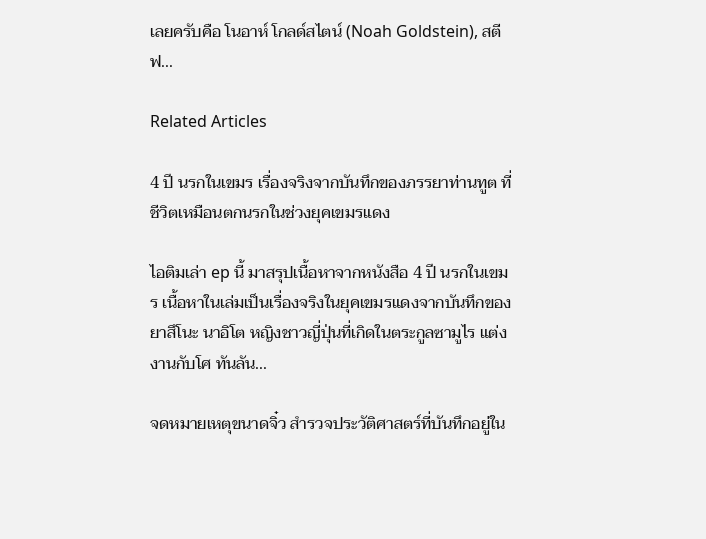เลยครับคือ โนอาห์ โกลด์สไตน์ (Noah Goldstein), สตีฟ...

Related Articles

4 ปี นรกในเขมร เรื่องจริงจากบันทึกของภรรยาท่านทูต ที่ชีวิตเหมือนตกนรกในช่วงยุคเขมรแดง

ไอติมเล่า ep นี้ มาสรุปเนื้อหาจากหนังสือ 4 ปี นรกในเขมร เนื้อหาในเล่มเป็นเรื่องจริงในยุคเขมรแดงจากบันทึกของยาสึโนะ นาอิโต หญิงชาวญี่ปุ่นที่เกิดในตระกูลซามูไร แต่งงานกับโศ ทันลัน...

จดหมายเหตุขนาดจิ๋ว สำรวจประวัติศาสตร์ที่บันทึกอยู่ใน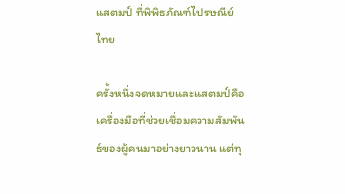แสตมป์ ที่พิพิธภัณฑ์ไปรษณีย์ไทย

ครั้งหนึ่งจดหมายและแสตมป์คือเครื่องมือที่ช่วยเชื่อมความสัมพันธ์ของผู้คนมาอย่างยาวนาน แต่ทุ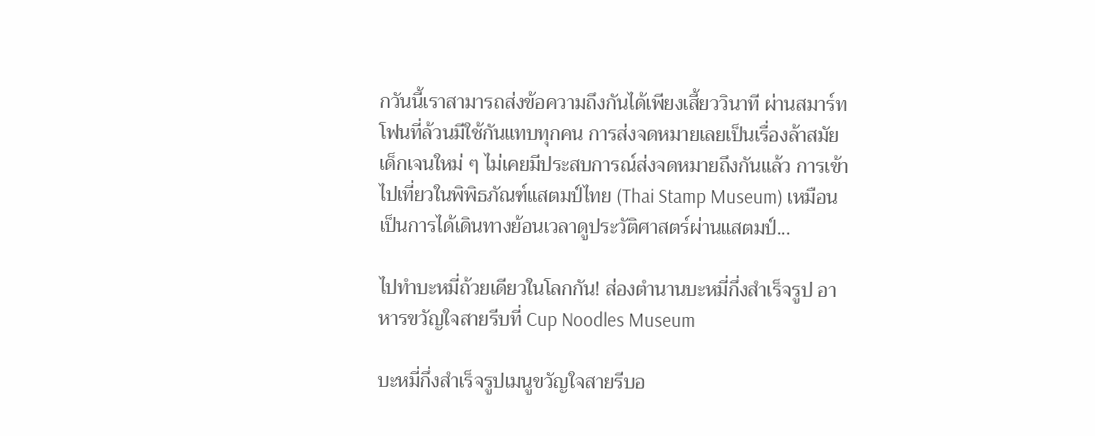กวันนี้เราสามารถส่งข้อความถึงกันได้เพียงเสี้ยววินาที ผ่านสมาร์ทโฟนที่ล้วนมีใช้กันแทบทุกคน การส่งจดหมายเลยเป็นเรื่องล้าสมัย เด็กเจนใหม่ ๆ ไม่เคยมีประสบการณ์ส่งจดหมายถึงกันแล้ว การเข้าไปเที่ยวในพิพิธภัณฑ์แสตมป์ไทย (Thai Stamp Museum) เหมือนเป็นการได้เดินทางย้อนเวลาดูประวัติศาสตร์ผ่านแสตมป์...

ไปทำบะหมี่ถ้วยเดียวในโลกกัน! ส่องตำนานบะหมี่กึ่งสำเร็จรูป อาหารขวัญใจสายรีบที่ Cup Noodles Museum

บะหมี่กึ่งสำเร็จรูปเมนูขวัญใจสายรีบอ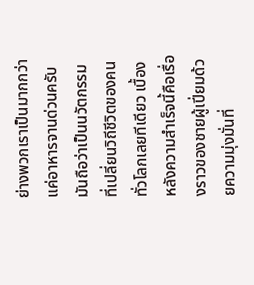ย่างพวกเราเป็นมากกว่าแค่อาหารจานด่วนครับ มันถือว่าเป็นนวัตกรรมที่เปลี่ยนวิถีชีวิตของคนทั่วโลกเลยทีเดียว เบื้องหลังความสำเร็จนี้คือเรื่องราวของชายผู้เปี่ยมด้วยความมุ่งมั่นที่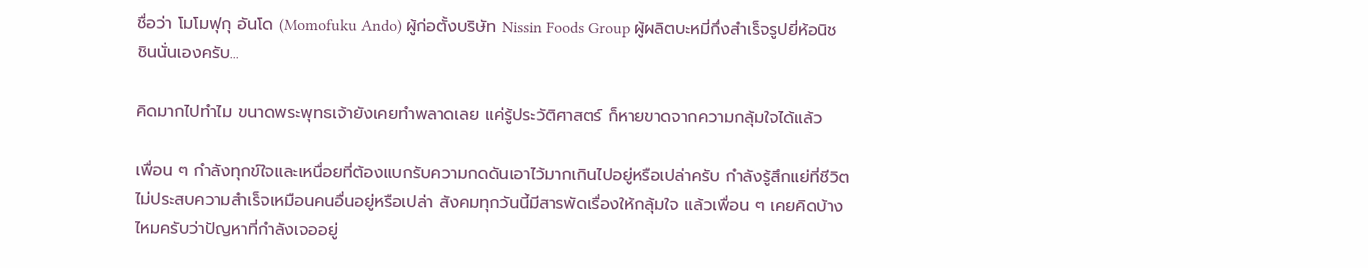ชื่อว่า โมโมฟุกุ อันโด (Momofuku Ando) ผู้ก่อตั้งบริษัท Nissin Foods Group ผู้ผลิตบะหมี่กึ่งสำเร็จรูปยี่ห้อนิชชินนั่นเองครับ...

คิดมากไปทำไม ขนาดพระพุทธเจ้ายังเคยทำพลาดเลย แค่รู้ประวัติศาสตร์ ก็หายขาดจากความกลุ้มใจได้แล้ว

เพื่อน ๆ กำลังทุกข์ใจและเหนื่อยที่ต้องแบกรับความกดดันเอาไว้มากเกินไปอยู่หรือเปล่าครับ กำลังรู้สึกแย่ที่ชีวิตไม่ประสบความสำเร็จเหมือนคนอื่นอยู่หรือเปล่า สังคมทุกวันนี้มีสารพัดเรื่องให้กลุ้มใจ แล้วเพื่อน ๆ เคยคิดบ้างไหมครับว่าปัญหาที่กำลังเจออยู่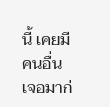นี้ เคยมีคนอื่นเจอมาก่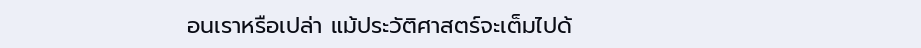อนเราหรือเปล่า แม้ประวัติศาสตร์จะเต็มไปด้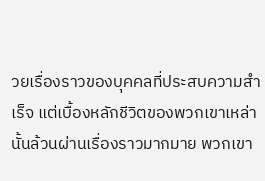วยเรื่องราวของบุคคลที่ประสบความสำเร็จ แต่เบื้องหลักชีวิตของพวกเขาเหล่านั้นล้วนผ่านเรื่องราวมากมาย พวกเขา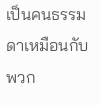เป็นคนธรรมดาเหมือนกับพวก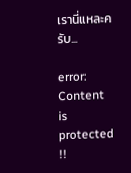เรานี่แหละครับ...

error: Content is protected !!